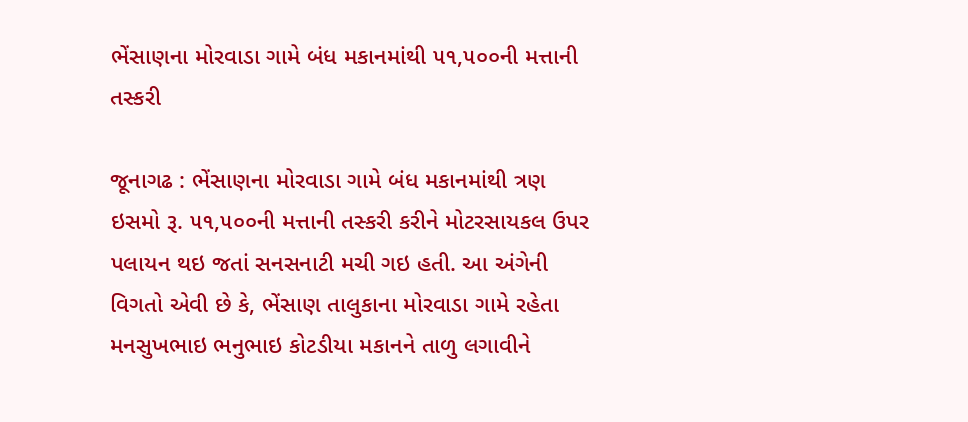ભેંસાણના મોરવાડા ગામે બંધ મકાનમાંથી ૫૧,૫૦૦ની મત્તાની તસ્કરી

જૂનાગઢ : ભેંસાણના મોરવાડા ગામે બંધ મકાનમાંથી ત્રણ ઇસમો રૂ. ૫૧,૫૦૦ની મત્તાની તસ્કરી કરીને મોટરસાયકલ ઉપર પલાયન થઇ જતાં સનસનાટી મચી ગઇ હતી. આ અંગેની વિગતો એવી છે કે, ભેંસાણ તાલુકાના મોરવાડા ગામે રહેતા મનસુખભાઇ ભનુભાઇ કોટડીયા મકાનને તાળુ લગાવીને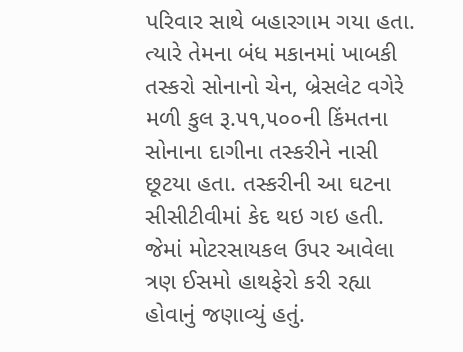પરિવાર સાથે બહારગામ ગયા હતા. ત્યારે તેમના બંધ મકાનમાં ખાબકી તસ્કરો સોનાનો ચેન, બ્રેસલેટ વગેરે મળી કુલ રૂ.૫૧,૫૦૦ની કિંમતના સોનાના દાગીના તસ્કરીને નાસી છૂટયા હતા. તસ્કરીની આ ઘટના સીસીટીવીમાં કેદ થઇ ગઇ હતી. જેમાં મોટરસાયકલ ઉપર આવેલા ત્રણ ઈસમો હાથફેરો કરી રહ્યા હોવાનું જણાવ્યું હતું.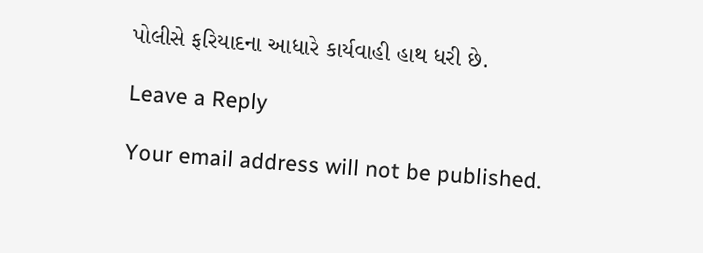પોલીસે ફરિયાદના આધારે કાર્યવાહી હાથ ધરી છે.

Leave a Reply

Your email address will not be published.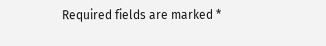Required fields are marked *